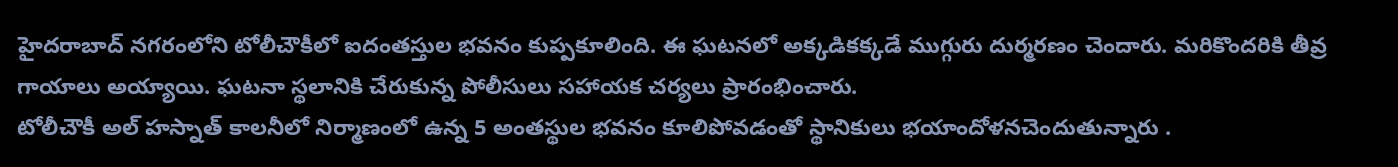హైదరాబాద్ నగరంలోని టోలీచౌకీలో ఐదంతస్తుల భవనం కుప్పకూలింది. ఈ ఘటనలో అక్కడికక్కడే ముగ్గురు దుర్మరణం చెందారు. మరికొందరికి తీవ్ర గాయాలు అయ్యాయి. ఘటనా స్థలానికి చేరుకున్న పోలీసులు సహాయక చర్యలు ప్రారంభించారు.
టోలీచౌకీ అల్ హస్నాత్ కాలనీలో నిర్మాణంలో ఉన్న 5 అంతస్థుల భవనం కూలిపోవడంతో స్థానికులు భయాందోళనచెందుతున్నారు .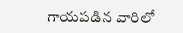గాయపడిన వారిలో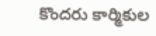కొందరు కార్మికుల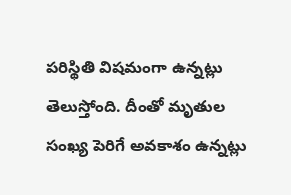పరిస్థితి విషమంగా ఉన్నట్లు తెలుస్తోంది. దీంతో మృతుల సంఖ్య పెరిగే అవకాశం ఉన్నట్లు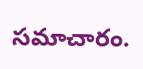సమాచారం.